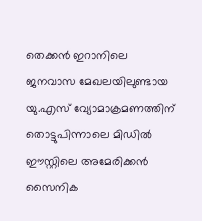തെക്കൻ ഇറാനിലെ ജനവാസ മേഖലയിലുണ്ടായ യു.എസ് വ്യോമാക്രമണത്തിന് തൊട്ടുപിന്നാലെ മിഡിൽ ഈസ്റ്റിലെ അമേരിക്കൻ സൈനിക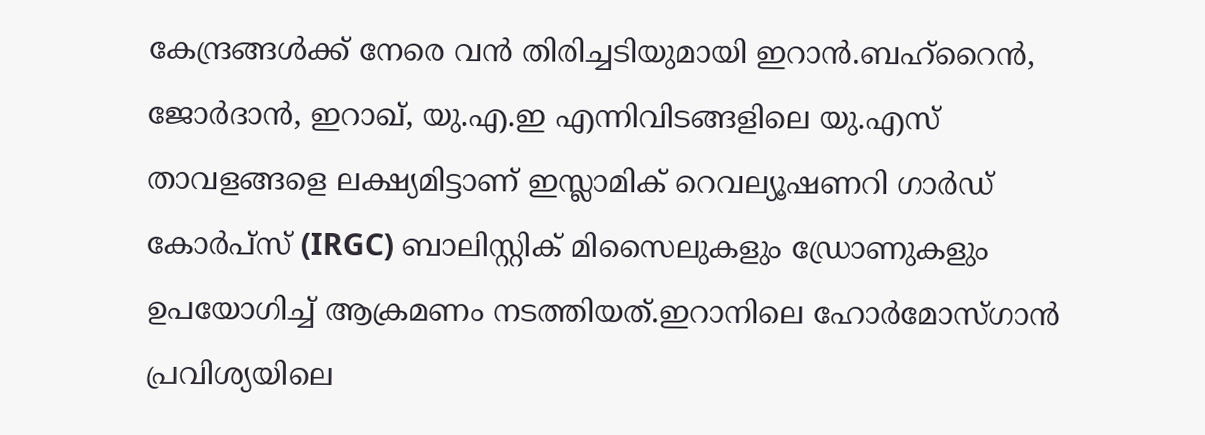കേന്ദ്രങ്ങൾക്ക് നേരെ വൻ തിരിച്ചടിയുമായി ഇറാൻ.ബഹ്റൈൻ, ജോർദാൻ, ഇറാഖ്, യു.എ.ഇ എന്നിവിടങ്ങളിലെ യു.എസ് താവളങ്ങളെ ലക്ഷ്യമിട്ടാണ് ഇസ്ലാമിക് റെവല്യൂഷണറി ഗാർഡ് കോർപ്സ് (IRGC) ബാലിസ്റ്റിക് മിസൈലുകളും ഡ്രോണുകളും ഉപയോഗിച്ച് ആക്രമണം നടത്തിയത്.ഇറാനിലെ ഹോർമോസ്ഗാൻ പ്രവിശ്യയിലെ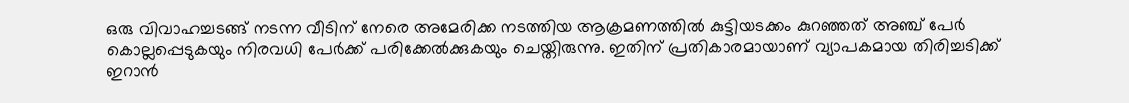ഒരു വിവാഹച്ചടങ്ങ് നടന്ന വീടിന് നേരെ അമേരിക്ക നടത്തിയ ആക്രമണത്തിൽ കുട്ടിയടക്കം കുറഞ്ഞത് അഞ്ച് പേർ കൊല്ലപ്പെടുകയും നിരവധി പേർക്ക് പരിക്കേൽക്കുകയും ചെയ്തിരുന്നു. ഇതിന് പ്രതികാരമായാണ് വ്യാപകമായ തിരിച്ചടിക്ക് ഇറാൻ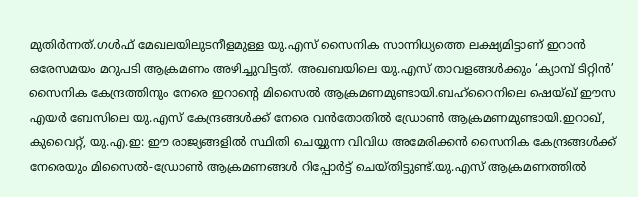മുതിർന്നത്.ഗൾഫ് മേഖലയിലുടനീളമുള്ള യു.എസ് സൈനിക സാന്നിധ്യത്തെ ലക്ഷ്യമിട്ടാണ് ഇറാൻ ഒരേസമയം മറുപടി ആക്രമണം അഴിച്ചുവിട്ടത്. അഖബയിലെ യു.എസ് താവളങ്ങൾക്കും ‘ക്യാമ്പ് ടിറ്റിൻ’ സൈനിക കേന്ദ്രത്തിനും നേരെ ഇറാന്റെ മിസൈൽ ആക്രമണമുണ്ടായി.ബഹ്റൈനിലെ ഷെയ്ഖ് ഈസ എയർ ബേസിലെ യു.എസ് കേന്ദ്രങ്ങൾക്ക് നേരെ വൻതോതിൽ ഡ്രോൺ ആക്രമണമുണ്ടായി.ഇറാഖ്, കുവൈറ്റ്, യു.എ.ഇ: ഈ രാജ്യങ്ങളിൽ സ്ഥിതി ചെയ്യുന്ന വിവിധ അമേരിക്കൻ സൈനിക കേന്ദ്രങ്ങൾക്ക് നേരെയും മിസൈൽ-ഡ്രോൺ ആക്രമണങ്ങൾ റിപ്പോർട്ട് ചെയ്തിട്ടുണ്ട്.യു.എസ് ആക്രമണത്തിൽ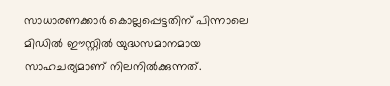സാധാരണക്കാർ കൊല്ലപ്പെട്ടതിന് പിന്നാലെ മിഡിൽ ഈസ്റ്റിൽ യുദ്ധസമാനമായ സാഹചര്യമാണ് നിലനിൽക്കുന്നത്.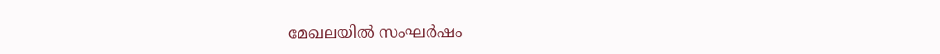മേഖലയിൽ സംഘർഷം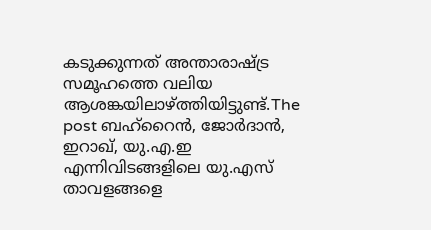കടുക്കുന്നത് അന്താരാഷ്ട്ര സമൂഹത്തെ വലിയ ആശങ്കയിലാഴ്ത്തിയിട്ടുണ്ട്.The post ബഹ്റൈൻ, ജോർദാൻ, ഇറാഖ്, യു.എ.ഇ എന്നിവിടങ്ങളിലെ യു.എസ് താവളങ്ങളെ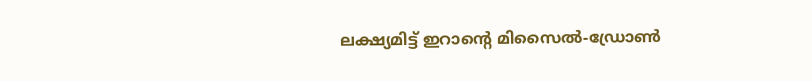ലക്ഷ്യമിട്ട് ഇറാന്റെ മിസൈൽ-ഡ്രോൺ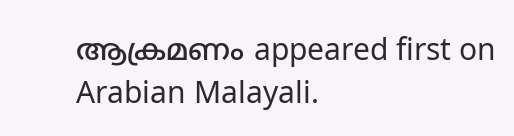ആക്രമണം appeared first on Arabian Malayali.